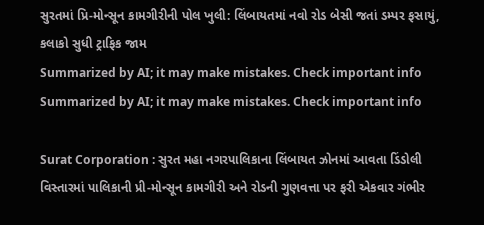સુરતમાં પ્રિ-મોન્સૂન કામગીરીની પોલ ખુલી: લિંબાયતમાં નવો રોડ બેસી જતાં ડમ્પર ફસાયું, કલાકો સુધી ટ્રાફિક જામ
Summarized by AI; it may make mistakes. Check important info
Summarized by AI; it may make mistakes. Check important info

Surat Corporation : સુરત મહા નગરપાલિકાના લિંબાયત ઝોનમાં આવતા ડિંડોલી વિસ્તારમાં પાલિકાની પ્રી-મોન્સૂન કામગીરી અને રોડની ગુણવત્તા પર ફરી એકવાર ગંભીર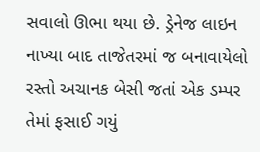સવાલો ઊભા થયા છે. ડ્રેનેજ લાઇન નાખ્યા બાદ તાજેતરમાં જ બનાવાયેલો રસ્તો અચાનક બેસી જતાં એક ડમ્પર તેમાં ફસાઈ ગયું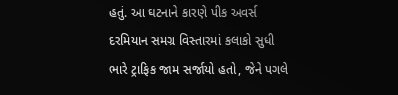હતું. આ ઘટનાને કારણે પીક અવર્સ દરમિયાન સમગ્ર વિસ્તારમાં કલાકો સુધી ભારે ટ્રાફિક જામ સર્જાયો હતો, જેને પગલે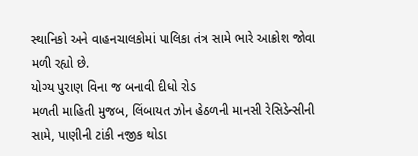સ્થાનિકો અને વાહનચાલકોમાં પાલિકા તંત્ર સામે ભારે આક્રોશ જોવા મળી રહ્યો છે.
યોગ્ય પુરાણ વિના જ બનાવી દીધો રોડ
મળતી માહિતી મુજબ, લિંબાયત ઝોન હેઠળની માનસી રેસિડેન્સીની સામે, પાણીની ટાંકી નજીક થોડા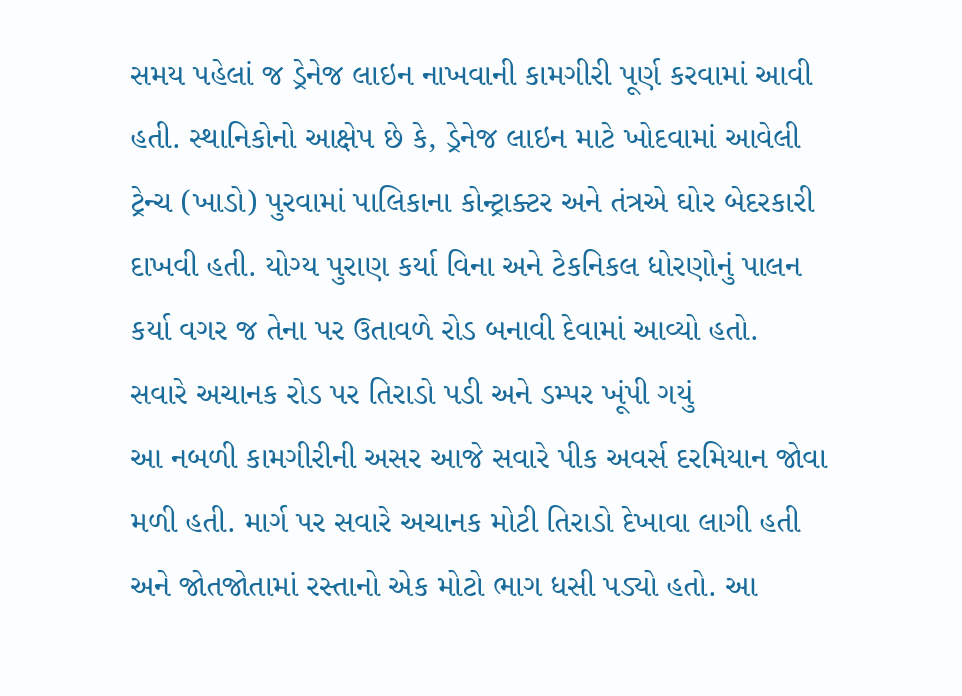સમય પહેલાં જ ડ્રેનેજ લાઇન નાખવાની કામગીરી પૂર્ણ કરવામાં આવી હતી. સ્થાનિકોનો આક્ષેપ છે કે, ડ્રેનેજ લાઇન માટે ખોદવામાં આવેલી ટ્રેન્ચ (ખાડો) પુરવામાં પાલિકાના કોન્ટ્રાક્ટર અને તંત્રએ ઘોર બેદરકારી દાખવી હતી. યોગ્ય પુરાણ કર્યા વિના અને ટેકનિકલ ધોરણોનું પાલન કર્યા વગર જ તેના પર ઉતાવળે રોડ બનાવી દેવામાં આવ્યો હતો.
સવારે અચાનક રોડ પર તિરાડો પડી અને ડમ્પર ખૂંપી ગયું
આ નબળી કામગીરીની અસર આજે સવારે પીક અવર્સ દરમિયાન જોવા મળી હતી. માર્ગ પર સવારે અચાનક મોટી તિરાડો દેખાવા લાગી હતી અને જોતજોતામાં રસ્તાનો એક મોટો ભાગ ધસી પડ્યો હતો. આ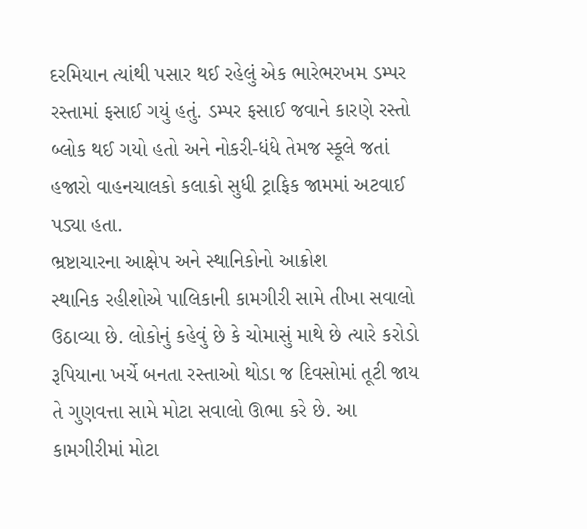દરમિયાન ત્યાંથી પસાર થઈ રહેલું એક ભારેભરખમ ડમ્પર રસ્તામાં ફસાઈ ગયું હતું. ડમ્પર ફસાઈ જવાને કારણે રસ્તો બ્લોક થઈ ગયો હતો અને નોકરી-ધંધે તેમજ સ્કૂલે જતાં હજારો વાહનચાલકો કલાકો સુધી ટ્રાફિક જામમાં અટવાઈ પડ્યા હતા.
ભ્રષ્ટાચારના આક્ષેપ અને સ્થાનિકોનો આક્રોશ
સ્થાનિક રહીશોએ પાલિકાની કામગીરી સામે તીખા સવાલો ઉઠાવ્યા છે. લોકોનું કહેવું છે કે ચોમાસું માથે છે ત્યારે કરોડો રૂપિયાના ખર્ચે બનતા રસ્તાઓ થોડા જ દિવસોમાં તૂટી જાય તે ગુણવત્તા સામે મોટા સવાલો ઊભા કરે છે. આ કામગીરીમાં મોટા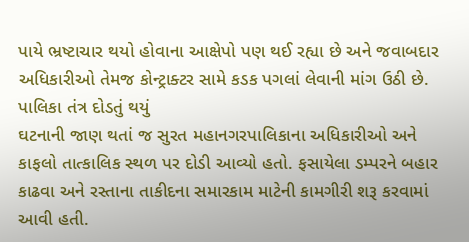પાયે ભ્રષ્ટાચાર થયો હોવાના આક્ષેપો પણ થઈ રહ્યા છે અને જવાબદાર અધિકારીઓ તેમજ કોન્ટ્રાક્ટર સામે કડક પગલાં લેવાની માંગ ઉઠી છે.
પાલિકા તંત્ર દોડતું થયું
ઘટનાની જાણ થતાં જ સુરત મહાનગરપાલિકાના અધિકારીઓ અને કાફલો તાત્કાલિક સ્થળ પર દોડી આવ્યો હતો. ફસાયેલા ડમ્પરને બહાર કાઢવા અને રસ્તાના તાકીદના સમારકામ માટેની કામગીરી શરૂ કરવામાં આવી હતી.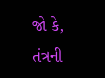જો કે, તંત્રની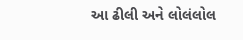આ ઢીલી અને લોલંલોલ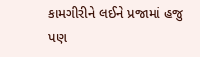કામગીરીને લઈને પ્રજામાં હજુ પણ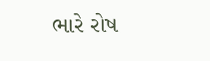ભારે રોષ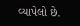વ્યાપેલો છે.